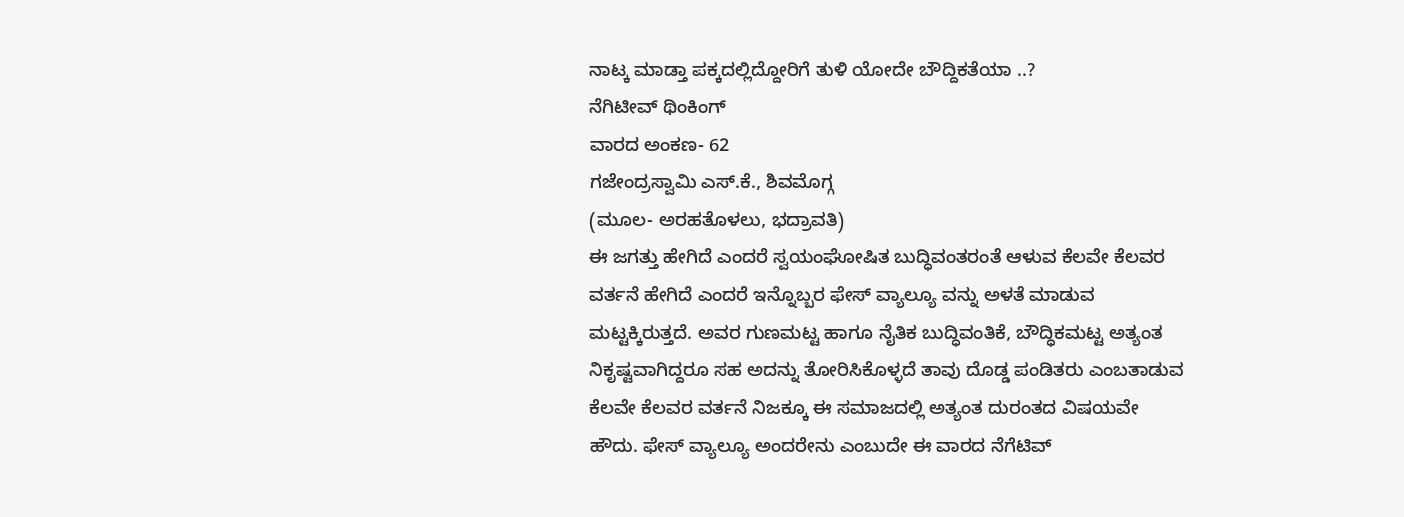ನಾಟ್ಕ ಮಾಡ್ತಾ ಪಕ್ಕದಲ್ಲಿದ್ದೋರಿಗೆ ತುಳಿ ಯೋದೇ ಬೌದ್ದಿಕತೆಯಾ ..?
ನೆಗಿಟೀವ್ ಥಿಂಕಿಂಗ್
ವಾರದ ಅಂಕಣ- 62
ಗಜೇಂದ್ರಸ್ವಾಮಿ ಎಸ್.ಕೆ., ಶಿವಮೊಗ್ಗ
(ಮೂಲ- ಅರಹತೊಳಲು, ಭದ್ರಾವತಿ)
ಈ ಜಗತ್ತು ಹೇಗಿದೆ ಎಂದರೆ ಸ್ವಯಂಘೋಷಿತ ಬುದ್ಧಿವಂತರಂತೆ ಆಳುವ ಕೆಲವೇ ಕೆಲವರ ವರ್ತನೆ ಹೇಗಿದೆ ಎಂದರೆ ಇನ್ನೊಬ್ಬರ ಫೇಸ್ ವ್ಯಾಲ್ಯೂ ವನ್ನು ಅಳತೆ ಮಾಡುವ ಮಟ್ಟಕ್ಕಿರುತ್ತದೆ. ಅವರ ಗುಣಮಟ್ಟ ಹಾಗೂ ನೈತಿಕ ಬುದ್ಧಿವಂತಿಕೆ, ಬೌದ್ಧಿಕಮಟ್ಟ ಅತ್ಯಂತ ನಿಕೃಷ್ಟವಾಗಿದ್ದರೂ ಸಹ ಅದನ್ನು ತೋರಿಸಿಕೊಳ್ಳದೆ ತಾವು ದೊಡ್ಡ ಪಂಡಿತರು ಎಂಬತಾಡುವ ಕೆಲವೇ ಕೆಲವರ ವರ್ತನೆ ನಿಜಕ್ಕೂ ಈ ಸಮಾಜದಲ್ಲಿ ಅತ್ಯಂತ ದುರಂತದ ವಿಷಯವೇ ಹೌದು. ಫೇಸ್ ವ್ಯಾಲ್ಯೂ ಅಂದರೇನು ಎಂಬುದೇ ಈ ವಾರದ ನೆಗೆಟಿವ್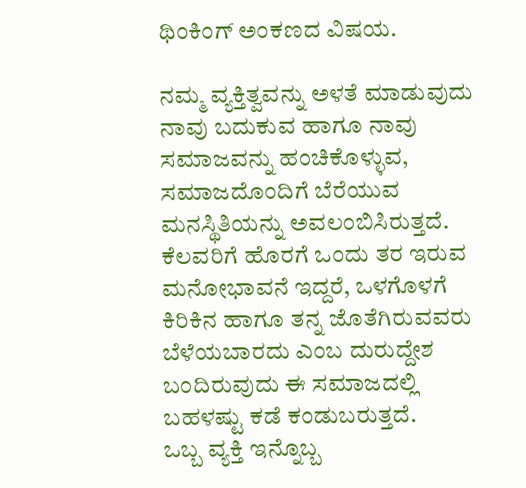ಥಿಂಕಿಂಗ್ ಅಂಕಣದ ವಿಷಯ.

ನಮ್ಮ ವ್ಯಕ್ತಿತ್ವವನ್ನು ಅಳತೆ ಮಾಡುವುದು ನಾವು ಬದುಕುವ ಹಾಗೂ ನಾವು ಸಮಾಜವನ್ನು ಹಂಚಿಕೊಳ್ಳುವ, ಸಮಾಜದೊಂದಿಗೆ ಬೆರೆಯುವ ಮನಸ್ಥಿತಿಯನ್ನು ಅವಲಂಬಿಸಿರುತ್ತದೆ. ಕೆಲವರಿಗೆ ಹೊರಗೆ ಒಂದು ತರ ಇರುವ ಮನೋಭಾವನೆ ಇದ್ದರೆ, ಒಳಗೊಳಗೆ ಕಿರಿಕಿನ ಹಾಗೂ ತನ್ನ ಜೊತೆಗಿರುವವರು ಬೆಳೆಯಬಾರದು ಎಂಬ ದುರುದ್ದೇಶ ಬಂದಿರುವುದು ಈ ಸಮಾಜದಲ್ಲಿ ಬಹಳಷ್ಟು ಕಡೆ ಕಂಡುಬರುತ್ತದೆ.
ಒಬ್ಬ ವ್ಯಕ್ತಿ ಇನ್ನೊಬ್ಬ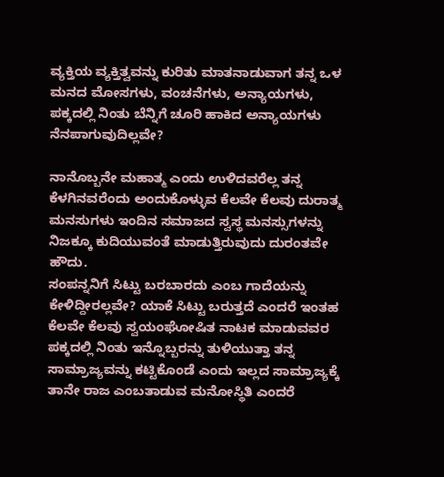ವ್ಯಕ್ತಿಯ ವ್ಯಕ್ತಿತ್ವವನ್ನು ಕುರಿತು ಮಾತನಾಡುವಾಗ ತನ್ನ ಒಳ ಮನದ ಮೋಸಗಳು, ವಂಚನೆಗಳು, ಅನ್ಯಾಯಗಳು, ಪಕ್ಕದಲ್ಲಿ ನಿಂತು ಬೆನ್ನಿಗೆ ಚೂರಿ ಹಾಕಿದ ಅನ್ಯಾಯಗಳು ನೆನಪಾಗುವುದಿಲ್ಲವೇ?

ನಾನೊಬ್ಬನೇ ಮಹಾತ್ಮ ಎಂದು ಉಳಿದವರೆಲ್ಲ ತನ್ನ ಕೆಳಗಿನವರೆಂದು ಅಂದುಕೊಳ್ಳುವ ಕೆಲವೇ ಕೆಲವು ದುರಾತ್ಮ ಮನಸುಗಳು ಇಂದಿನ ಸಮಾಜದ ಸ್ವಸ್ಥ ಮನಸ್ಸುಗಳನ್ನು ನಿಜಕ್ಕೂ ಕುದಿಯುವಂತೆ ಮಾಡುತ್ತಿರುವುದು ದುರಂತವೇ ಹೌದು.
ಸಂಪನ್ನನಿಗೆ ಸಿಟ್ಟು ಬರಬಾರದು ಎಂಬ ಗಾದೆಯನ್ನು ಕೇಳಿದ್ದೀರಲ್ಲವೇ? ಯಾಕೆ ಸಿಟ್ಟು ಬರುತ್ತದೆ ಎಂದರೆ ಇಂತಹ ಕೆಲವೇ ಕೆಲವು ಸ್ವಯಂಘೋಷಿತ ನಾಟಕ ಮಾಡುವವರ ಪಕ್ಕದಲ್ಲಿ ನಿಂತು ಇನ್ನೊಬ್ಬರನ್ನು ತುಳಿಯುತ್ತಾ ತನ್ನ ಸಾಮ್ರಾಜ್ಯವನ್ನು ಕಟ್ಟಿಕೊಂಡೆ ಎಂದು ಇಲ್ಲದ ಸಾಮ್ರಾಜ್ಯಕ್ಕೆ ತಾನೇ ರಾಜ ಎಂಬತಾಡುವ ಮನೋಸ್ಥಿತಿ ಎಂದರೆ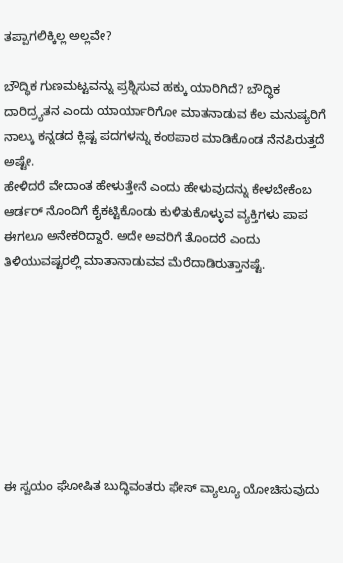ತಪ್ಪಾಗಲಿಕ್ಕಿಲ್ಲ ಅಲ್ಲವೇ?

ಬೌದ್ಧಿಕ ಗುಣಮಟ್ಟವನ್ನು ಪ್ರಶ್ನಿಸುವ ಹಕ್ಕು ಯಾರಿಗಿದೆ? ಬೌದ್ಧಿಕ ದಾರಿದ್ರ್ಯತನ ಎಂದು ಯಾರ್ಯಾರಿಗೋ ಮಾತನಾಡುವ ಕೆಲ ಮನುಷ್ಯರಿಗೆ ನಾಲ್ಕು ಕನ್ನಡದ ಕ್ಲಿಷ್ಟ ಪದಗಳನ್ನು ಕಂಠಪಾಠ ಮಾಡಿಕೊಂಡ ನೆನಪಿರುತ್ತದೆ ಅಷ್ಟೇ.
ಹೇಳಿದರೆ ವೇದಾಂತ ಹೇಳುತ್ತೇನೆ ಎಂದು ಹೇಳುವುದನ್ನು ಕೇಳಬೇಕೆಂಬ ಆರ್ಡರ್ ನೊಂದಿಗೆ ಕೈಕಟ್ಟಿಕೊಂಡು ಕುಳಿತುಕೊಳ್ಳುವ ವ್ಯಕ್ತಿಗಳು ಪಾಪ ಈಗಲೂ ಅನೇಕರಿದ್ದಾರೆ. ಅದೇ ಅವರಿಗೆ ತೊಂದರೆ ಎಂದು ತಿಳಿಯುವಷ್ಟರಲ್ಲಿ ಮಾತಾನಾಡುವವ ಮೆರೆದಾಡಿರುತ್ತಾನಷ್ಟೆ.








ಈ ಸ್ವಯಂ ಘೋಷಿತ ಬುದ್ಧಿವಂತರು ಫೇಸ್ ವ್ಯಾಲ್ಯೂ ಯೋಚಿಸುವುದು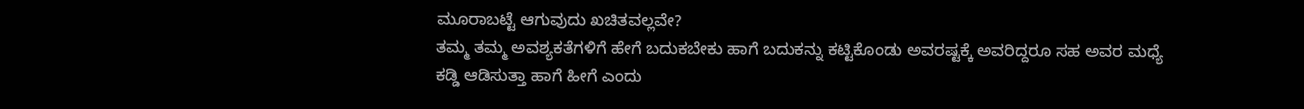ಮೂರಾಬಟ್ಟೆ ಆಗುವುದು ಖಚಿತವಲ್ಲವೇ?
ತಮ್ಮ ತಮ್ಮ ಅವಶ್ಯಕತೆಗಳಿಗೆ ಹೇಗೆ ಬದುಕಬೇಕು ಹಾಗೆ ಬದುಕನ್ನು ಕಟ್ಟಿಕೊಂಡು ಅವರಷ್ಟಕ್ಕೆ ಅವರಿದ್ದರೂ ಸಹ ಅವರ ಮಧ್ಯೆ ಕಡ್ಡಿ ಆಡಿಸುತ್ತಾ ಹಾಗೆ ಹೀಗೆ ಎಂದು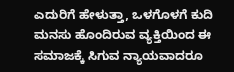ಎದುರಿಗೆ ಹೇಳುತ್ತಾ, ಒಳಗೊಳಗೆ ಕುದಿ ಮನಸು ಹೊಂದಿರುವ ವ್ಯಕ್ತಿಯಿಂದ ಈ ಸಮಾಜಕ್ಕೆ ಸಿಗುವ ನ್ಯಾಯವಾದರೂ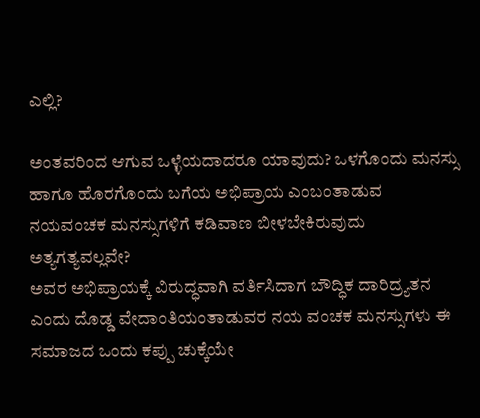ಎಲ್ಲಿ?

ಅಂತವರಿಂದ ಆಗುವ ಒಳ್ಳೆಯದಾದರೂ ಯಾವುದು? ಒಳಗೊಂದು ಮನಸ್ಸು ಹಾಗೂ ಹೊರಗೊಂದು ಬಗೆಯ ಅಭಿಪ್ರಾಯ ಎಂಬಂತಾಡುವ ನಯವಂಚಕ ಮನಸ್ಸುಗಳಿಗೆ ಕಡಿವಾಣ ಬೀಳಬೇಕಿರುವುದು ಅತ್ಯಗತ್ಯವಲ್ಲವೇ?
ಅವರ ಅಭಿಪ್ರಾಯಕ್ಕೆ ವಿರುದ್ಧವಾಗಿ ವರ್ತಿಸಿದಾಗ ಬೌದ್ಧಿಕ ದಾರಿದ್ರ್ಯತನ ಎಂದು ದೊಡ್ಡ ವೇದಾಂತಿಯಂತಾಡುವರ ನಯ ವಂಚಕ ಮನಸ್ಸುಗಳು ಈ ಸಮಾಜದ ಒಂದು ಕಪ್ಪು ಚುಕ್ಕೆಯೇ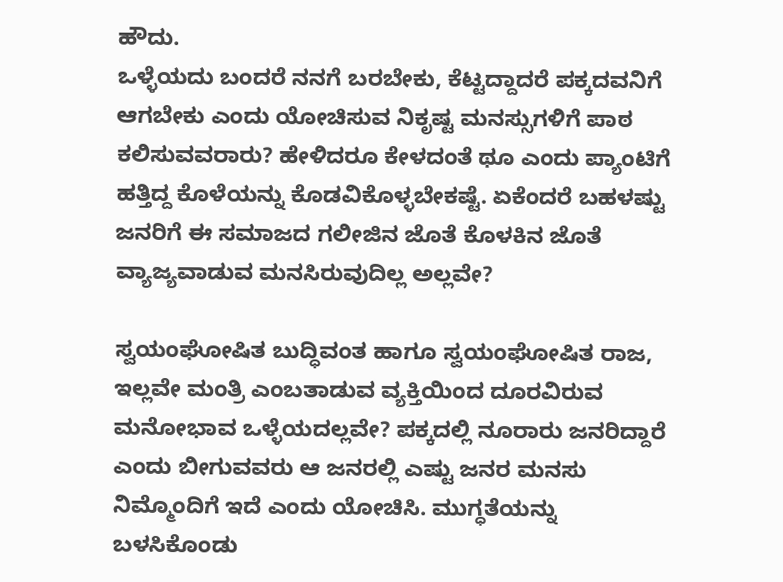ಹೌದು.
ಒಳ್ಳೆಯದು ಬಂದರೆ ನನಗೆ ಬರಬೇಕು, ಕೆಟ್ಟದ್ದಾದರೆ ಪಕ್ಕದವನಿಗೆ ಆಗಬೇಕು ಎಂದು ಯೋಚಿಸುವ ನಿಕೃಷ್ಟ ಮನಸ್ಸುಗಳಿಗೆ ಪಾಠ ಕಲಿಸುವವರಾರು? ಹೇಳಿದರೂ ಕೇಳದಂತೆ ಥೂ ಎಂದು ಪ್ಯಾಂಟಿಗೆ ಹತ್ತಿದ್ದ ಕೊಳೆಯನ್ನು ಕೊಡವಿಕೊಳ್ಳಬೇಕಷ್ಟೆ. ಏಕೆಂದರೆ ಬಹಳಷ್ಟು ಜನರಿಗೆ ಈ ಸಮಾಜದ ಗಲೀಜಿನ ಜೊತೆ ಕೊಳಕಿನ ಜೊತೆ ವ್ಯಾಜ್ಯವಾಡುವ ಮನಸಿರುವುದಿಲ್ಲ ಅಲ್ಲವೇ?

ಸ್ವಯಂಘೋಷಿತ ಬುದ್ಧಿವಂತ ಹಾಗೂ ಸ್ವಯಂಘೋಷಿತ ರಾಜ, ಇಲ್ಲವೇ ಮಂತ್ರಿ ಎಂಬತಾಡುವ ವ್ಯಕ್ತಿಯಿಂದ ದೂರವಿರುವ ಮನೋಭಾವ ಒಳ್ಳೆಯದಲ್ಲವೇ? ಪಕ್ಕದಲ್ಲಿ ನೂರಾರು ಜನರಿದ್ದಾರೆ ಎಂದು ಬೀಗುವವರು ಆ ಜನರಲ್ಲಿ ಎಷ್ಟು ಜನರ ಮನಸು ನಿಮ್ಮೊಂದಿಗೆ ಇದೆ ಎಂದು ಯೋಚಿಸಿ. ಮುಗ್ಧತೆಯನ್ನು ಬಳಸಿಕೊಂಡು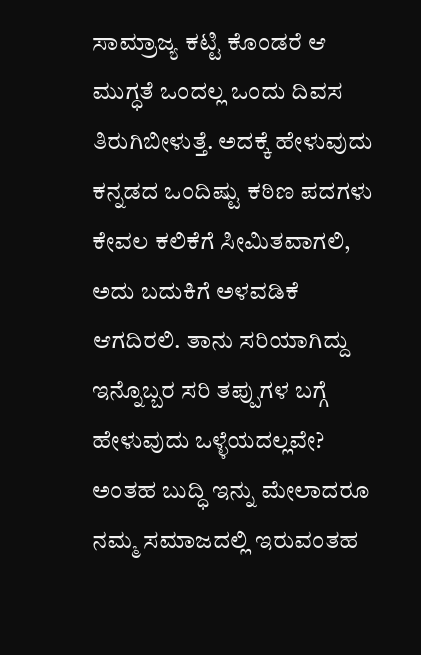ಸಾಮ್ರಾಜ್ಯ ಕಟ್ಟಿ ಕೊಂಡರೆ ಆ ಮುಗ್ಧತೆ ಒಂದಲ್ಲ ಒಂದು ದಿವಸ ತಿರುಗಿಬೀಳುತ್ತೆ. ಅದಕ್ಕೆ ಹೇಳುವುದು ಕನ್ನಡದ ಒಂದಿಷ್ಟು ಕಠಿಣ ಪದಗಳು ಕೇವಲ ಕಲಿಕೆಗೆ ಸೀಮಿತವಾಗಲಿ, ಅದು ಬದುಕಿಗೆ ಅಳವಡಿಕೆ ಆಗದಿರಲಿ. ತಾನು ಸರಿಯಾಗಿದ್ದು ಇನ್ನೊಬ್ಬರ ಸರಿ ತಪ್ಪುಗಳ ಬಗ್ಗೆ ಹೇಳುವುದು ಒಳ್ಳೆಯದಲ್ಲವೇ? ಅಂತಹ ಬುದ್ಧಿ ಇನ್ನು ಮೇಲಾದರೂ ನಮ್ಮ ಸಮಾಜದಲ್ಲಿ ಇರುವಂತಹ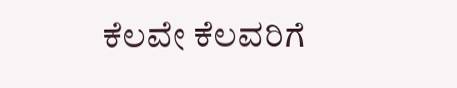ಕೆಲವೇ ಕೆಲವರಿಗೆ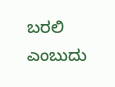ಬರಲಿ ಎಂಬುದು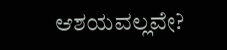ಆಶಯವಲ್ಲವೇ?